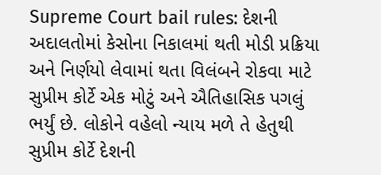Supreme Court bail rules: દેશની અદાલતોમાં કેસોના નિકાલમાં થતી મોડી પ્રક્રિયા અને નિર્ણયો લેવામાં થતા વિલંબને રોકવા માટે સુપ્રીમ કોર્ટે એક મોટું અને ઐતિહાસિક પગલું ભર્યું છે. લોકોને વહેલો ન્યાય મળે તે હેતુથી સુપ્રીમ કોર્ટે દેશની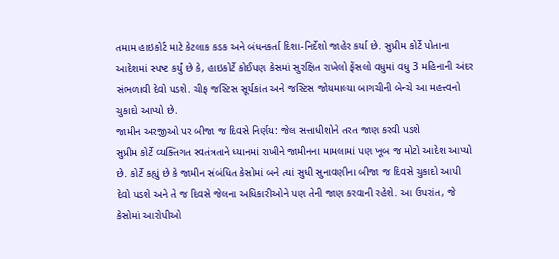તમામ હાઇકોર્ટ માટે કેટલાક કડક અને બંધનકર્તા દિશા-નિર્દેશો જાહેર કર્યા છે. સુપ્રીમ કોર્ટે પોતાના આદેશમાં સ્પષ્ટ કર્યું છે કે, હાઇકોર્ટે કોઈપણ કેસમાં સુરક્ષિત રાખેલો ફેંસલો વધુમાં વધુ 3 મહિનાની અંદર સંભળાવી દેવો પડશે. ચીફ જસ્ટિસ સૂર્યકાંત અને જસ્ટિસ જોયમાલ્યા બાગચીની બેન્ચે આ મહત્ત્વનો ચુકાદો આપ્યો છે.
જામીન અરજીઓ પર બીજા જ દિવસે નિર્ણય: જેલ સત્તાધીશોને તરત જાણ કરવી પડશે
સુપ્રીમ કોર્ટે વ્યક્તિગત સ્વતંત્રતાને ધ્યાનમાં રાખીને જામીનના મામલામાં પણ ખૂબ જ મોટો આદેશ આપ્યો છે. કોર્ટે કહ્યું છે કે જામીન સંબંધિત કેસોમાં બને ત્યાં સુધી સુનાવણીના બીજા જ દિવસે ચુકાદો આપી દેવો પડશે અને તે જ દિવસે જેલના અધિકારીઓને પણ તેની જાણ કરવાની રહેશે. આ ઉપરાંત, જે કેસોમાં આરોપીઓ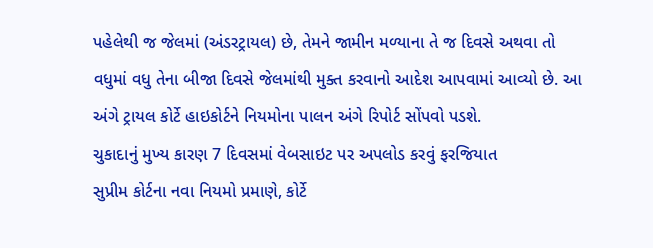પહેલેથી જ જેલમાં (અંડરટ્રાયલ) છે, તેમને જામીન મળ્યાના તે જ દિવસે અથવા તો વધુમાં વધુ તેના બીજા દિવસે જેલમાંથી મુક્ત કરવાનો આદેશ આપવામાં આવ્યો છે. આ અંગે ટ્રાયલ કોર્ટે હાઇકોર્ટને નિયમોના પાલન અંગે રિપોર્ટ સોંપવો પડશે.
ચુકાદાનું મુખ્ય કારણ 7 દિવસમાં વેબસાઇટ પર અપલોડ કરવું ફરજિયાત
સુપ્રીમ કોર્ટના નવા નિયમો પ્રમાણે, કોર્ટે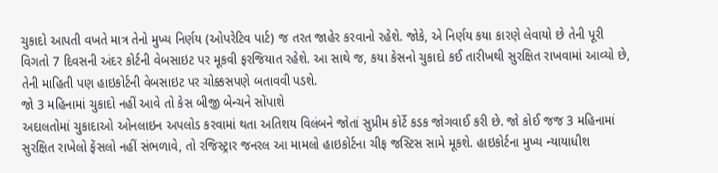ચુકાદો આપતી વખતે માત્ર તેનો મુખ્ય નિર્ણય (ઓપરેટિવ પાર્ટ) જ તરત જાહેર કરવાનો રહેશે. જોકે, એ નિર્ણય કયા કારણે લેવાયો છે તેની પૂરી વિગતો 7 દિવસની અંદર કોર્ટની વેબસાઇટ પર મૂકવી ફરજિયાત રહેશે. આ સાથે જ, કયા કેસનો ચુકાદો કઈ તારીખથી સુરક્ષિત રાખવામાં આવ્યો છે, તેની માહિતી પણ હાઇકોર્ટની વેબસાઇટ પર ચોક્કસપણે બતાવવી પડશે.
જો 3 મહિનામાં ચુકાદો નહીં આવે તો કેસ બીજી બેન્ચને સોંપાશે
અદાલતોમાં ચુકાદાઓ ઓનલાઇન અપલોડ કરવામાં થતા અતિશય વિલંબને જોતાં સુપ્રીમ કોર્ટે કડક જોગવાઈ કરી છે. જો કોઈ જજ 3 મહિનામાં સુરક્ષિત રાખેલો ફેંસલો નહીં સંભળાવે, તો રજિસ્ટ્રાર જનરલ આ મામલો હાઇકોર્ટના ચીફ જસ્ટિસ સામે મૂકશે. હાઇકોર્ટના મુખ્ય ન્યાયાધીશ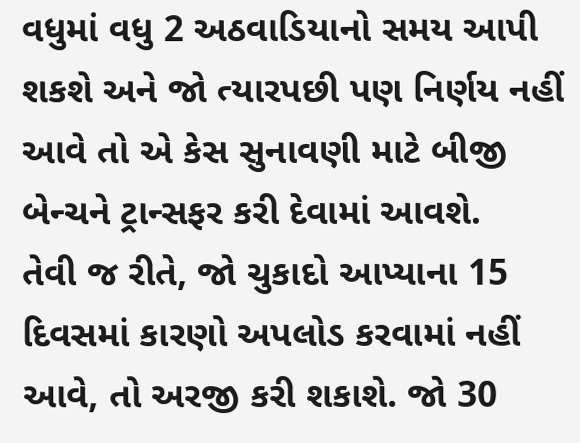વધુમાં વધુ 2 અઠવાડિયાનો સમય આપી શકશે અને જો ત્યારપછી પણ નિર્ણય નહીં આવે તો એ કેસ સુનાવણી માટે બીજી બેન્ચને ટ્રાન્સફર કરી દેવામાં આવશે.
તેવી જ રીતે, જો ચુકાદો આપ્યાના 15 દિવસમાં કારણો અપલોડ કરવામાં નહીં આવે, તો અરજી કરી શકાશે. જો 30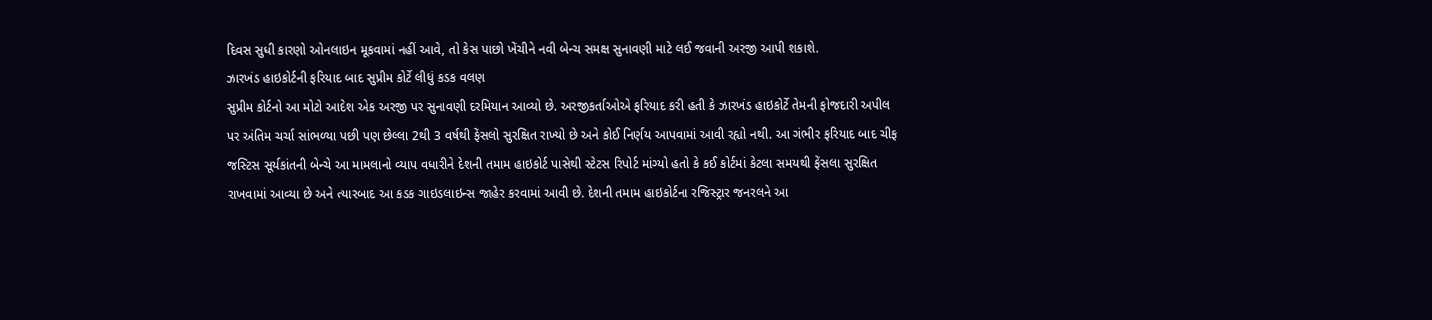દિવસ સુધી કારણો ઓનલાઇન મૂકવામાં નહીં આવે, તો કેસ પાછો ખેંચીને નવી બેન્ચ સમક્ષ સુનાવણી માટે લઈ જવાની અરજી આપી શકાશે.
ઝારખંડ હાઇકોર્ટની ફરિયાદ બાદ સુપ્રીમ કોર્ટે લીધું કડક વલણ
સુપ્રીમ કોર્ટનો આ મોટો આદેશ એક અરજી પર સુનાવણી દરમિયાન આવ્યો છે. અરજીકર્તાઓએ ફરિયાદ કરી હતી કે ઝારખંડ હાઇકોર્ટે તેમની ફોજદારી અપીલ પર અંતિમ ચર્ચા સાંભળ્યા પછી પણ છેલ્લા 2થી 3 વર્ષથી ફેંસલો સુરક્ષિત રાખ્યો છે અને કોઈ નિર્ણય આપવામાં આવી રહ્યો નથી. આ ગંભીર ફરિયાદ બાદ ચીફ જસ્ટિસ સૂર્યકાંતની બેન્ચે આ મામલાનો વ્યાપ વધારીને દેશની તમામ હાઇકોર્ટ પાસેથી સ્ટેટસ રિપોર્ટ માંગ્યો હતો કે કઈ કોર્ટમાં કેટલા સમયથી ફેંસલા સુરક્ષિત રાખવામાં આવ્યા છે અને ત્યારબાદ આ કડક ગાઇડલાઇન્સ જાહેર કરવામાં આવી છે. દેશની તમામ હાઇકોર્ટના રજિસ્ટ્રાર જનરલને આ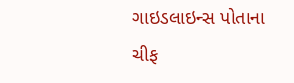ગાઇડલાઇન્સ પોતાના ચીફ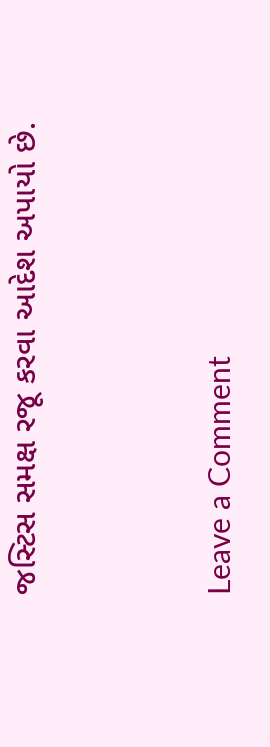જસ્ટિસ સમક્ષ રજૂ કરવા આદેશ અપાયો છે.


Leave a Comment